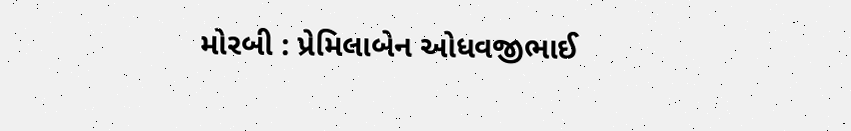મોરબી : પ્રેમિલાબેન ઓધવજીભાઈ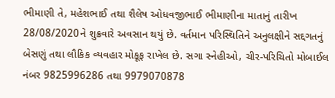ભીમાણી તે, મહેશભાઈ તથા શૈલેષ ઓધવજીભાઈ ભીમાણીના માતાનું તારીખ 28/08/2020ને શુક્રવારે અવસાન થયું છે. વર્તમાન પરિસ્થિતિને અનુલક્ષીને સદ્દગતનું બેસણું તથા લૌકિક વ્યવહાર મોકૂફ રાખેલ છે. સગા સ્નેહીઓ, ચીર-પરિચિતો મોબાઈલ નંબર 9825996286 તથા 9979070878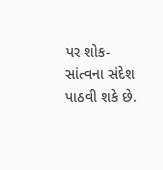પર શોક-સાંત્વના સંદેશ પાઠવી શકે છે.